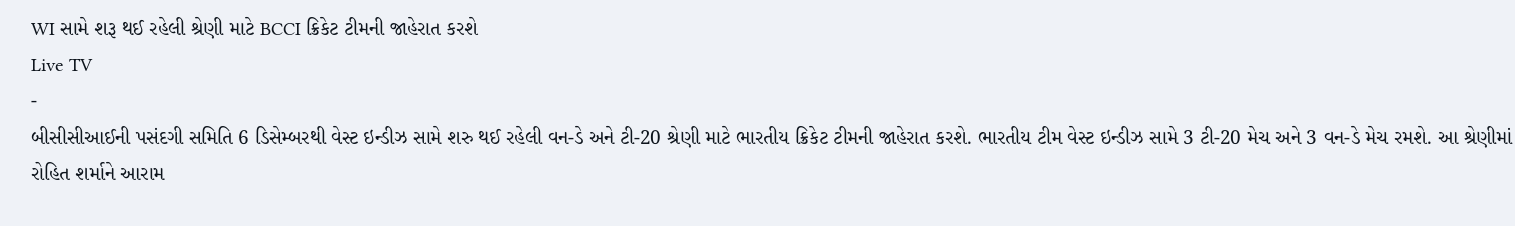WI સામે શરૂ થઈ રહેલી શ્રેણી માટે BCCI ક્રિકેટ ટીમની જાહેરાત કરશે
Live TV
-
બીસીસીઆઈની પસંદગી સમિતિ 6 ડિસેમ્બરથી વેસ્ટ ઇન્ડીઝ સામે શરુ થઈ રહેલી વન-ડે અને ટી-20 શ્રેણી માટે ભારતીય ક્રિકેટ ટીમની જાહેરાત કરશે. ભારતીય ટીમ વેસ્ટ ઇન્ડીઝ સામે 3 ટી-20 મેચ અને 3 વન-ડે મેચ રમશે. આ શ્રેણીમાં રોહિત શર્માને આરામ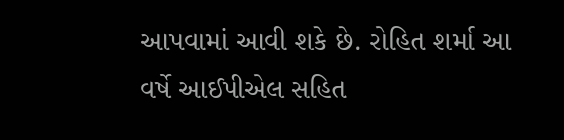આપવામાં આવી શકે છે. રોહિત શર્મા આ વર્ષે આઈપીએલ સહિત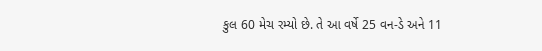કુલ 60 મેચ રમ્યો છે. તે આ વર્ષે 25 વન-ડે અને 11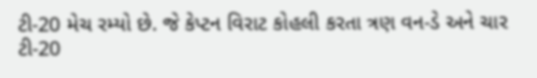ટી-20 મેચ રમ્યો છે. જે કેપ્ટન વિરાટ કોહલી કરતા ત્રણ વન-ડે અને ચાર ટી-20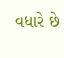વધારે છે